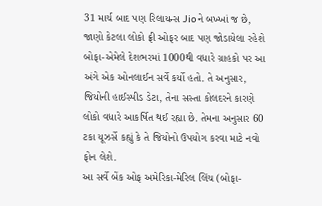31 માર્ચ બાદ પણ રિલાયન્સ Jioને બખ્ખાં જ છે, જાણો કેટલા લોકો ફ્રી ઓફર બાદ પણ જોડાયેલા રહેશે
બોફા-એમેલે દેશભરમાં 1000થી વધારે ગ્રાહકો પર આ અંગે એક ઓનલાઈન સર્વે કર્યો હતો. તે અનુસાર, જિયોની હાઈસ્પીડ ડેટા, તેના સસ્તા કોલદરને કારણે લોકો વધારે આકર્ષિત થઈ રહ્યા છે. તેમના અનુસાર 60 ટકા યૂઝર્સે કહ્યું કે તે જિયોનો ઉપયોગ કરવા માટે નવો ફોન લેશે.
આ સર્વે બેંક ઓફ અમેરિકા-મેરિલ લિંચ (બોફા-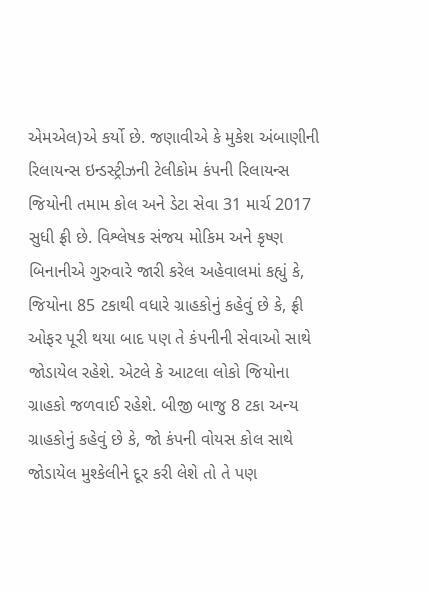એમએલ)એ કર્યો છે. જણાવીએ કે મુકેશ અંબાણીની રિલાયન્સ ઇન્ડસ્ટ્રીઝની ટેલીકોમ કંપની રિલાયન્સ જિયોની તમામ કોલ અને ડેટા સેવા 31 માર્ચ 2017 સુધી ફ્રી છે. વિશ્લેષક સંજય મોકિમ અને કૃષ્ણ બિનાનીએ ગુરુવારે જારી કરેલ અહેવાલમાં કહ્યું કે, જિયોના 85 ટકાથી વધારે ગ્રાહકોનું કહેવું છે કે, ફ્રી ઓફર પૂરી થયા બાદ પણ તે કંપનીની સેવાઓ સાથે જોડાયેલ રહેશે. એટલે કે આટલા લોકો જિયોના ગ્રાહકો જળવાઈ રહેશે. બીજી બાજુ 8 ટકા અન્ય ગ્રાહકોનું કહેવું છે કે, જો કંપની વોયસ કોલ સાથે જોડાયેલ મુશ્કેલીને દૂર કરી લેશે તો તે પણ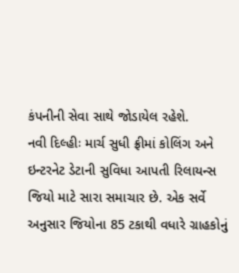કંપનીની સેવા સાથે જોડાયેલ રહેશે.
નવી દિલ્હીઃ માર્ચ સુધી ફ્રીમાં કોલિંગ અને ઇન્ટરનેટ ડેટાની સુવિધા આપતી રિલાયન્સ જિયો માટે સારા સમાચાર છે. એક સર્વે અનુસાર જિયોના 85 ટકાથી વધારે ગ્રાહકોનું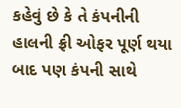કહેવું છે કે તે કંપનીની હાલની ફ્રી ઓફર પૂર્ણ થયા બાદ પણ કંપની સાથે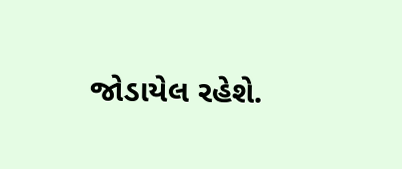જોડાયેલ રહેશે.